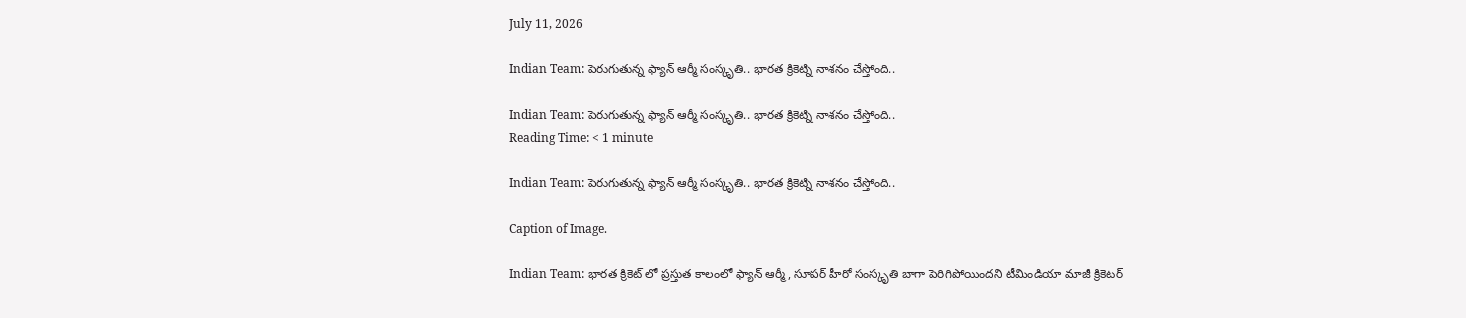July 11, 2026

Indian Team: పెరుగుతున్న ఫ్యాన్ ఆర్మీ సంస్కృతి.. భారత క్రికెట్ని నాశనం చేస్తోంది..

Indian Team: పెరుగుతున్న ఫ్యాన్ ఆర్మీ సంస్కృతి.. భారత క్రికెట్ని నాశనం చేస్తోంది..
Reading Time: < 1 minute

Indian Team: పెరుగుతున్న ఫ్యాన్ ఆర్మీ సంస్కృతి.. భారత క్రికెట్ని నాశనం చేస్తోంది..

Caption of Image.

Indian Team: భారత క్రికెట్ లో ప్రస్తుత కాలంలో ఫ్యాన్ ఆర్మీ, సూపర్ హీరో సంస్కృతి బాగా పెరిగిపోయిందని టీమిండియా మాజీ క్రికెటర్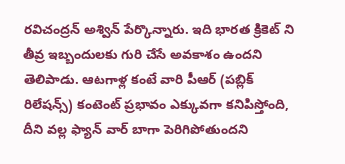రవిచంద్రన్ అశ్విన్ పేర్కొన్నారు. ఇది భారత క్రికెట్ ని తీవ్ర ఇబ్బందులకు గురి చేసే అవకాశం ఉందని తెలిపాడు. ఆటగాళ్ల కంటే వారి పీఆర్ (పబ్లిక్ రిలేషన్స్) కంటెంట్ ప్రభావం ఎక్కువగా కనిపిస్తోంది, దీని వల్ల ఫ్యాన్ వార్ బాగా పెరిగిపోతుందని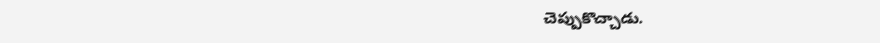చెప్పుకొచ్చాడు.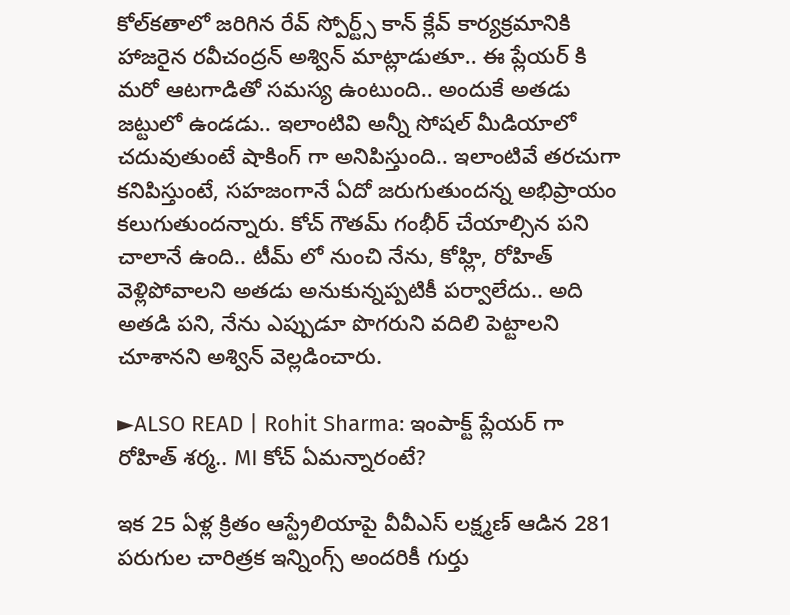కోల్‌కతాలో జరిగిన రేవ్ స్పోర్ట్స్ కాన్ క్లేవ్ కార్యక్రమానికి హాజరైన రవీచంద్రన్ అశ్విన్ మాట్లాడుతూ.. ఈ ప్లేయర్ కి మరో ఆటగాడితో సమస్య ఉంటుంది.. అందుకే అతడు జట్టులో ఉండడు.. ఇలాంటివి అన్నీ సోషల్ మీడియాలో చదువుతుంటే షాకింగ్ గా అనిపిస్తుంది.. ఇలాంటివే తరచుగా కనిపిస్తుంటే, సహజంగానే ఏదో జరుగుతుందన్న అభిప్రాయం కలుగుతుందన్నారు. కోచ్ గౌతమ్ గంభీర్ చేయాల్సిన పని చాలానే ఉంది.. టీమ్ లో నుంచి నేను, కోహ్లి, రోహిత్ వెళ్లిపోవాలని అతడు అనుకున్నప్పటికీ పర్వాలేదు.. అది అతడి పని, నేను ఎప్పుడూ పొగరుని వదిలి పెట్టాలని చూశానని అశ్విన్ వెల్లడించారు.

►ALSO READ | Rohit Sharma: ఇంపాక్ట్ ప్లేయర్ గా రోహిత్ శర్మ.. MI కోచ్ ఏమన్నారంటే?

ఇక 25 ఏళ్ల క్రితం ఆస్ట్రేలియాపై వీవీఎస్ లక్ష్మణ్ ఆడిన 281 పరుగుల చారిత్రక ఇన్నింగ్స్ అందరికీ గుర్తు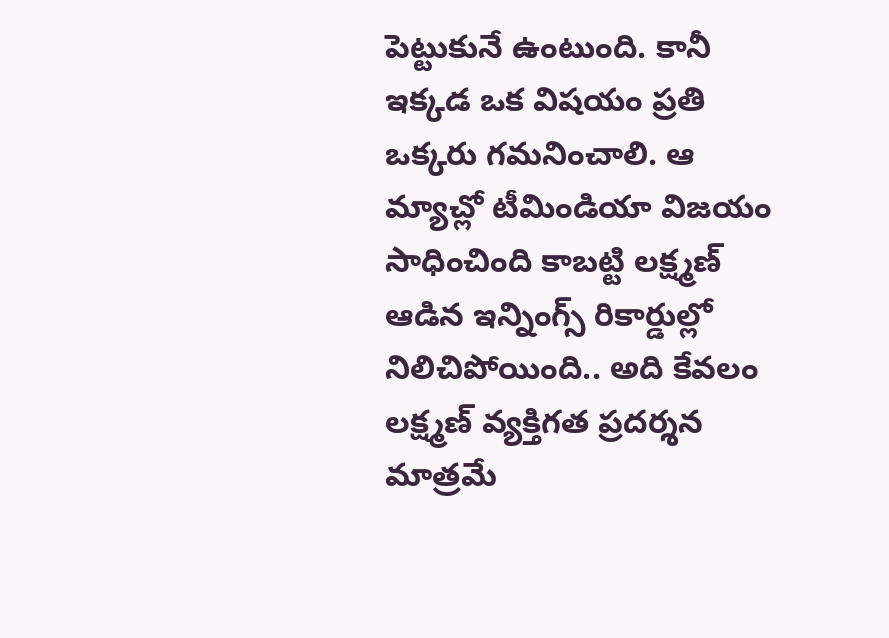పెట్టుకునే ఉంటుంది. కానీ ఇక్కడ ఒక విషయం ప్రతి ఒక్కరు గమనించాలి. ఆ మ్యాచ్లో టీమిండియా విజయం సాధించింది కాబట్టి లక్ష్మణ్ ఆడిన ఇన్నింగ్స్ రికార్డుల్లో నిలిచిపోయింది.. అది కేవలం లక్ష్మణ్ వ్యక్తిగత ప్రదర్శన మాత్రమే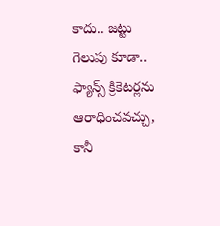కాదు.. జట్టు గెలుపు కూడా.. ఫ్యాన్స్ క్రికెటర్లను ఆరాధించవచ్చు, కానీ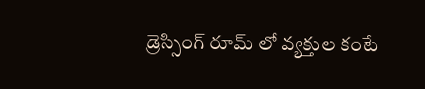డ్రెస్సింగ్ రూమ్ లో వ్యక్తుల కంటే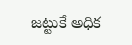జట్టుకే అధిక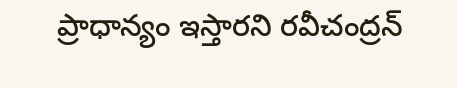ప్రాధాన్యం ఇస్తారని రవీచంద్రన్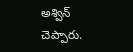అశ్విన్ చెప్పారు.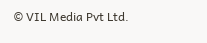© VIL Media Pvt Ltd.